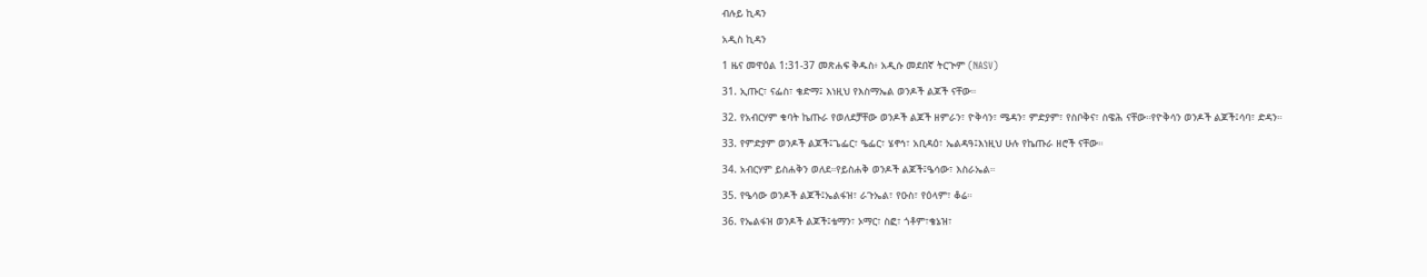ብሉይ ኪዳን

አዲስ ኪዳን

1 ዜና መዋዕል 1:31-37 መጽሐፍ ቅዱስ፥ አዲሱ መደበኛ ትርጒም (NASV)

31. ኢጡር፣ ናፌስ፣ ቄድማ፤ እነዚህ የእስማኤል ወንዶች ልጆች ናቸው።

32. የአብርሃም ቁባት ኬጡራ የወለደቻቸው ወንዶች ልጆች ዘምራን፣ ዮቅሳን፣ ሜዳን፣ ምድያም፣ የስቦቅና፣ ስዌሕ ናቸው።የዮቅሳን ወንዶች ልጆች፤ሳባ፣ ድዳን።

33. የምድያም ወንዶች ልጆች፤ጌፌር፣ ዔፌር፣ ሄኖኅ፣ አቢዳዕ፣ ኤልዳዓ፤እነዚህ ሁሉ የኬጡራ ዘሮች ናቸው።

34. አብርሃም ይስሐቅን ወለደ።የይስሐቅ ወንዶች ልጆች፤ዔሳው፣ እስራኤል።

35. የዔሳው ወንዶች ልጆች፤ኤልፋዝ፣ ራጉኤል፣ የዑስ፣ የዕላም፣ ቆሬ።

36. የኤልፋዝ ወንዶች ልጆች፤ቴማን፣ ኦማር፣ ስፎ፣ ጎቶም፣ቄኔዝ፣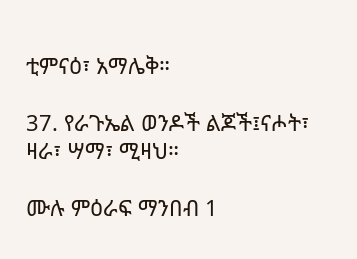ቲምናዕ፣ አማሌቅ።

37. የራጉኤል ወንዶች ልጆች፤ናሖት፣ ዛራ፣ ሣማ፣ ሚዛህ።

ሙሉ ምዕራፍ ማንበብ 1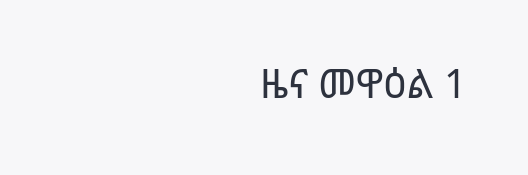ዜና መዋዕል 1